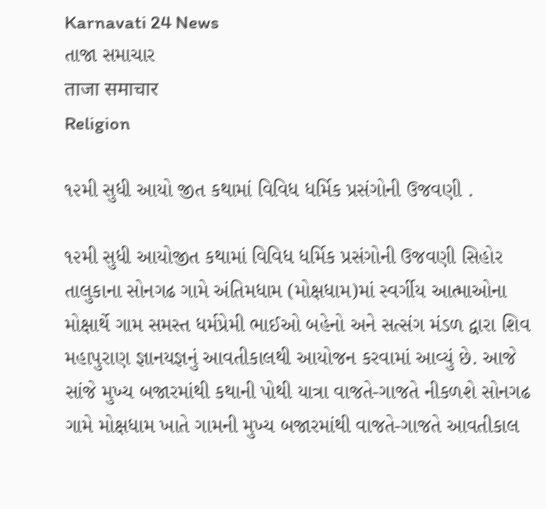Karnavati 24 News
તાજા સમાચાર
ताजा समाचार
Religion

૧૨મી સુધી આયો જીત કથામાં વિવિધ ધર્મિક પ્રસંગોની ઉજવણી .

૧૨મી સુધી આયોજીત કથામાં વિવિધ ધર્મિક પ્રસંગોની ઉજવણી સિહોર તાલુકાના સોનગઢ ગામે અંતિમધામ (મોક્ષધામ)માં સ્વર્ગીય આત્માઓના મોક્ષાર્થે ગામ સમસ્ત ધર્મપ્રેમી ભાઈઓ બહેનો અને સત્સંગ મંડળ દ્વારા શિવ મહાપુરાણ જ્ઞાનયજ્ઞનું આવતીકાલથી આયોજન કરવામાં આવ્યું છે. આજે સાંજે મુખ્ય બજારમાંથી કથાની પોથી યાત્રા વાજતે-ગાજતે નીકળશે સોનગઢ ગામે મોક્ષધામ ખાતે ગામની મુખ્ય બજારમાંથી વાજતે-ગાજતે આવતીકાલ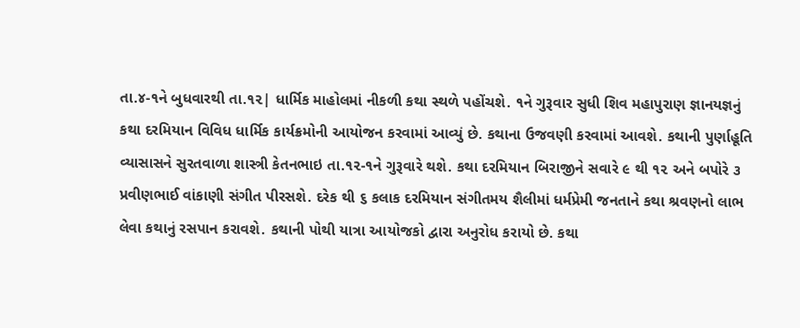તા.૪-૧ને બુધવારથી તા.૧૨| ધાર્મિક માહોલમાં નીકળી કથા સ્થળે પહોંચશે. ૧ને ગુરૂવાર સુધી શિવ મહાપુરાણ જ્ઞાનયજ્ઞનું કથા દરમિયાન વિવિધ ધાર્મિક કાર્યક્રમોની આયોજન કરવામાં આવ્યું છે. કથાના ઉજવણી કરવામાં આવશે. કથાની પુર્ણાહૂતિ વ્યાસાસને સુરતવાળા શાસ્ત્રી કેતનભાઇ તા.૧૨-૧ને ગુરૂવારે થશે. કથા દરમિયાન બિરાજીને સવારે ૯ થી ૧૨ અને બપોરે ૩ પ્રવીણભાઈ વાંકાણી સંગીત પીરસશે. દરેક થી ૬ કલાક દરમિયાન સંગીતમય શૈલીમાં ધર્મપ્રેમી જનતાને કથા શ્રવણનો લાભ લેવા કથાનું રસપાન કરાવશે. કથાની પોથી યાત્રા આયોજકો દ્વારા અનુરોધ કરાયો છે. કથા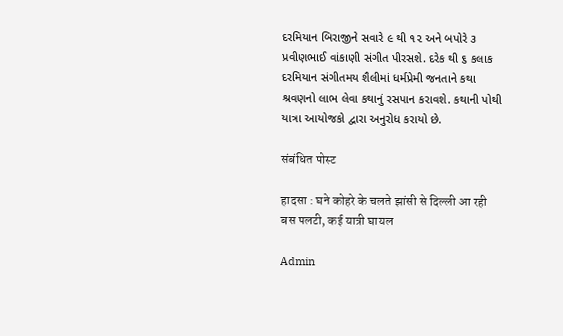દરમિયાન બિરાજીને સવારે ૯ થી ૧૨ અને બપોરે ૩ પ્રવીણભાઈ વાંકાણી સંગીત પીરસશે. દરેક થી ૬ કલાક દરમિયાન સંગીતમય શૈલીમાં ધર્મપ્રેમી જનતાને કથા શ્રવણનો લાભ લેવા કથાનું રસપાન કરાવશે. કથાની પોથી યાત્રા આયોજકો દ્વારા અનુરોધ કરાયો છે.

संबंधित पोस्ट

हादसा : घने कोहरे के चलते झांसी से दिल्ली आ रही बस पलटी, कई यात्री घायल

Admin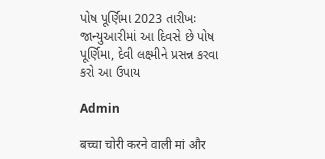પોષ પૂર્ણિમા 2023 તારીખઃ જાન્યુઆરીમાં આ દિવસે છે પોષ પૂર્ણિમા, દેવી લક્ષ્મીને પ્રસન્ન કરવા કરો આ ઉપાય

Admin

बच्चा चोरी करने वाली मां और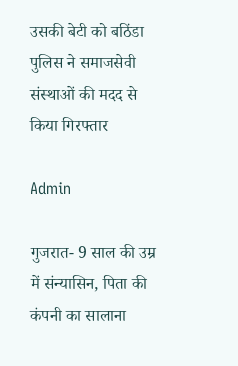उसकी बेटी को बठिंडा पुलिस ने समाजसेवी संस्थाओं की मदद से किया गिरफ्तार

Admin

गुजरात- 9 साल की उम्र में संन्यासिन, पिता की कंपनी का सालाना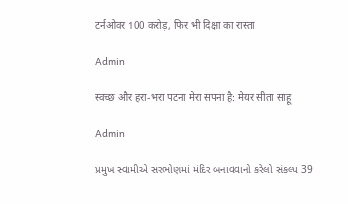टर्नओवर 100 करोड़, फिर भी दिक्षा का रास्ता

Admin

स्वच्छ और हरा-भरा पटना मेरा सपना है: मेयर सीता साहू

Admin

પ્રમુખ સ્વામીએ સરભોણમાં મંદિર બનાવવાનો કરેલો સંકલ્પ 39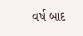વર્ષ બાદ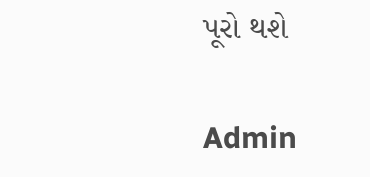પૂરો થશે

Admin